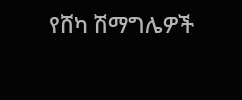የሸካ ሽማግሌዎች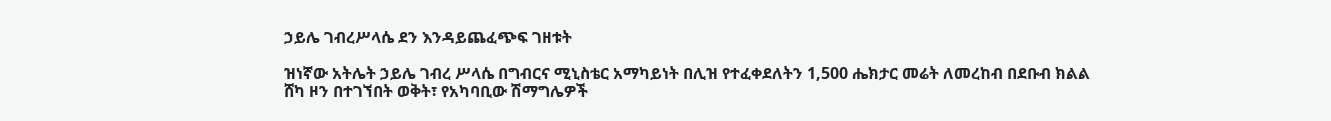ኃይሌ ገብረሥላሴ ደን እንዳይጨፈጭፍ ገዘቱት

ዝነኛው አትሌት ኃይሌ ገብረ ሥላሴ በግብርና ሚኒስቴር አማካይነት በሊዝ የተፈቀደለትን 1,500 ሔክታር መሬት ለመረከብ በደቡብ ክልል ሸካ ዞን በተገኘበት ወቅት፣ የአካባቢው ሽማግሌዎች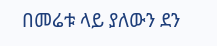በመሬቱ ላይ ያለውን ደን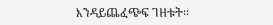እንዳይጨፈጭፍ ገዘቱት፡፡